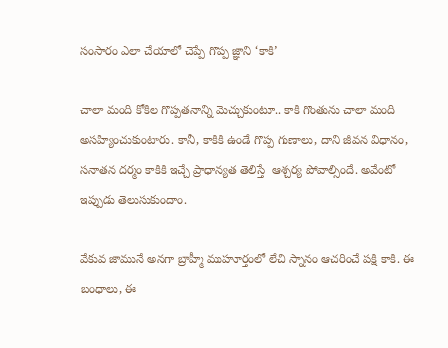సంసారం ఎలా చేయాలో చెప్పే గొప్ప జ్ఞాని ‘కాకి’

చాలా మంది కోకిల గొప్పతనాన్ని మెచ్చుకుంటూ.. కాకి గొంతును చాలా మంది అసహ్యించుకుంటారు. కానీ, కాకికి ఉండే గొప్ప గుణాలు, దాని జీవన విధానం, సనాతన దర్మం కాకికి ఇచ్చే ప్రాధాన్యత తెలిస్తే  ఆశ్చర్య పోవాల్సిందే. అవేంటో ఇప్పుడు తెలుసుకుందాం.

వేకువ జామునే అనగా బ్రాహ్మీ ముహూర్తంలో లేచి స్నానం ఆచరించే పక్షి కాకి. ఈ బంధాలు, ఈ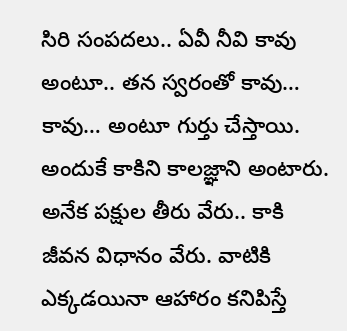సిరి సంపదలు.. ఏవీ నీవి కావు అంటూ.. తన స్వరంతో కావు… కావు… అంటూ గుర్తు చేస్తాయి. అందుకే కాకిని కాలజ్ఞాని అంటారు. అనేక పక్షుల తీరు వేరు.. కాకి జీవన విధానం వేరు. వాటికి ఎక్కడయినా ఆహారం కనిపిస్తే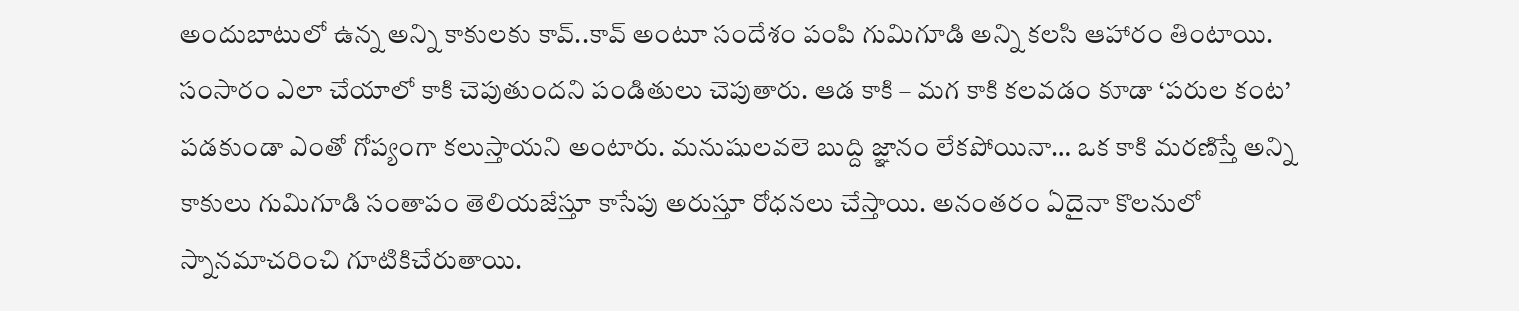అందుబాటులో ఉన్న అన్ని కాకులకు కావ్..కావ్ అంటూ సందేశం పంపి గుమిగూడి అన్ని కలసి ఆహారం తింటాయి. సంసారం ఎలా చేయాలో కాకి చెపుతుందని పండితులు చెపుతారు. ఆడ కాకి – మగ కాకి కలవడం కూడా ‘పరుల కంట’ పడకుండా ఎంతో గోప్యంగా కలుస్తాయని అంటారు. మనుషులవలె బుద్ది జ్ఞానం లేకపోయినా… ఒక కాకి మరణిస్తే అన్ని కాకులు గుమిగూడి సంతాపం తెలియజేస్తూ కాసేపు అరుస్తూ రోధనలు చేస్తాయి. అనంతరం ఏదైనా కొలనులో స్నానమాచరించి గూటికిచేరుతాయి.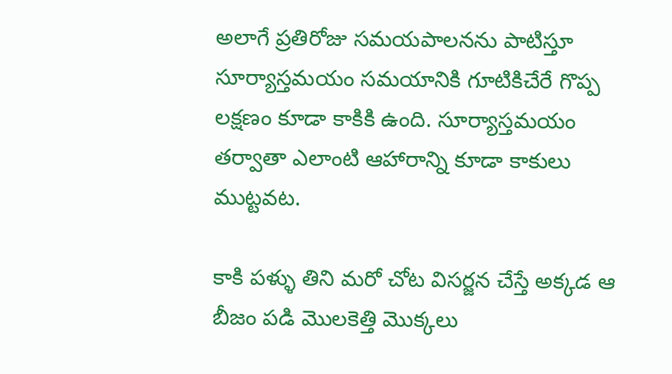అలాగే ప్రతిరోజు సమయపాలనను పాటిస్తూ సూర్యాస్తమయం సమయానికి గూటికిచేరే గొప్ప లక్షణం కూడా కాకికి ఉంది. సూర్యాస్తమయం తర్వాతా ఎలాంటి ఆహారాన్ని కూడా కాకులు ముట్టవట.

కాకి పళ్ళు తిని మరో చోట విసర్జన చేస్తే అక్కడ ఆ బీజం పడి మొలకెత్తి మొక్కలు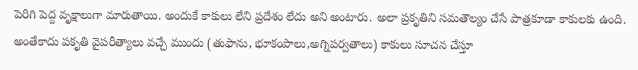పెరిగి పెద్ద వృక్షాలుగా మారుతాయి. అందుకే కాకులు లేని ప్రదేశం లేదు అని అంటారు. అలా ప్రకృతిని సమతౌల్యం చేసే పాత్రకూడా కాకులకు ఉంది. అంతేకాదు పకృతి వైపరీత్యాలు వచ్చే ముందు (తుఫాను, భూకంపాలు,అగ్నిపర్వతాలు) కాకులు సూచన చేస్తూ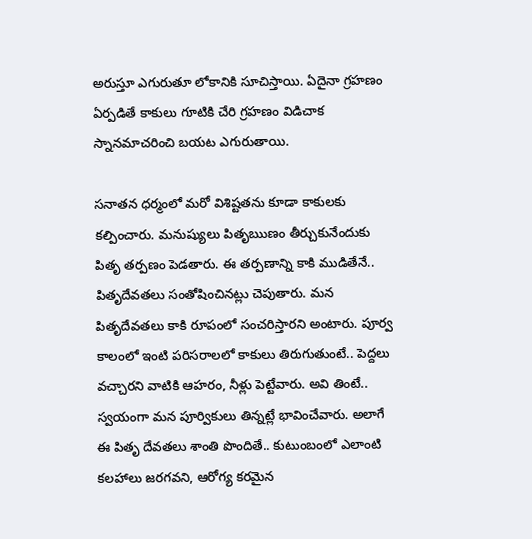అరుస్తూ ఎగురుతూ లోకానికి సూచిస్తాయి. ఏదైనా గ్రహణం ఏర్పడితే కాకులు గూటికి చేరి గ్రహణం విడిచాక స్నానమాచరించి బయట ఎగురుతాయి.

సనాతన ధర్మంలో మరో విశిష్టతను కూడా కాకులకు కల్పించారు. మనుష్యులు పితృఋణం తీర్చుకునేందుకు పితృ తర్పణం పెడతారు. ఈ తర్పణాన్ని కాకి ముడితేనే.. పితృదేవతలు సంతోషించినట్లు చెపుతారు. మన పితృదేవతలు కాకి రూపంలో సంచరిస్తారని అంటారు. పూర్వ కాలంలో ఇంటి పరిసరాలలో కాకులు తిరుగుతుంటే.. పెద్దలు వచ్చారని వాటికి ఆహరం, నీళ్లు పెట్టేవారు. అవి తింటే.. స్వయంగా మన పూర్వికులు తిన్నట్లే భావించేవారు. అలాగే ఈ పితృ దేవతలు శాంతి పొందితే.. కుటుంబంలో ఎలాంటి కలహాలు జరగవని, ఆరోగ్య కరమైన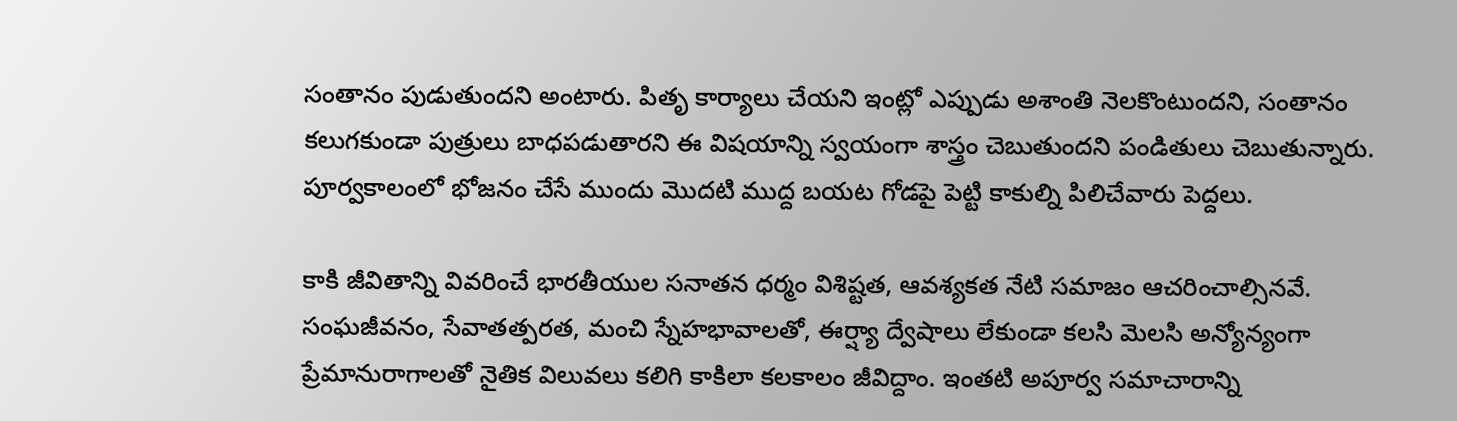సంతానం పుడుతుందని అంటారు. పితృ కార్యాలు చేయని ఇంట్లో ఎప్పుడు అశాంతి నెలకొంటుందని, సంతానం కలుగకుండా పుత్రులు బాధపడుతారని ఈ విషయాన్ని స్వయంగా శాస్త్రం చెబుతుందని పండితులు చెబుతున్నారు. పూర్వకాలంలో భోజనం చేసే ముందు మొదటి ముద్ద బయట గోడపై పెట్టి కాకుల్ని పిలిచేవారు పెద్దలు.

కాకి జీవితాన్ని వివరించే భారతీయుల సనాతన ధర్మం విశిష్టత, ఆవశ్యకత నేటి సమాజం ఆచరించాల్సినవే. సంఘజీవనం, సేవాతత్పరత, మంచి స్నేహభావాలతో, ఈర్ష్యా ద్వేషాలు లేకుండా కలసి మెలసి అన్యోన్యంగా ప్రేమానురాగాలతో నైతిక విలువలు కలిగి కాకిలా కలకాలం జీవిద్దాం. ఇంతటి అపూర్వ సమాచారాన్ని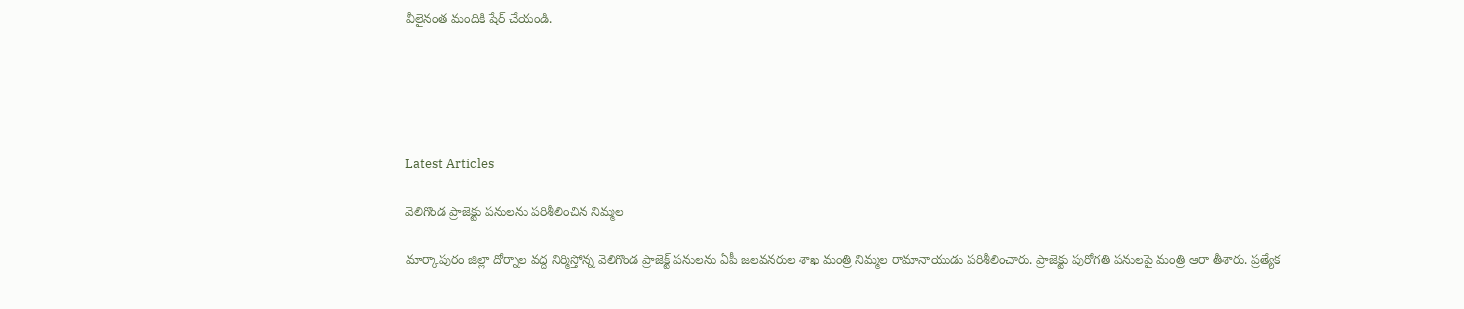వీలైనంత మందికి షేర్ చేయండి.





Latest Articles

వెలిగొండ ప్రాజెక్టు పనులను పరిశీలించిన నిమ్మల

మార్కాపురం జిల్లా దోర్నాల వద్ద నిర్మిస్తోన్న వెలిగొండ ప్రాజెక్ట్ పనులను ఏపీ జలవనరుల శాఖ మంత్రి నిమ్మల రామానాయుడు పరిశీలించారు. ప్రాజెక్టు పురోగతి పనులపై మంత్రి ఆరా తీశారు. ప్రత్యేక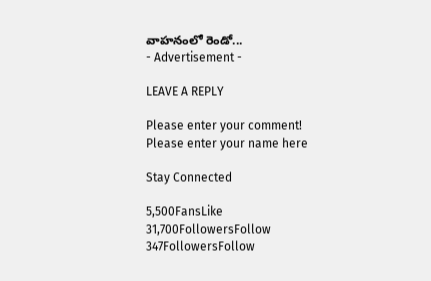వాహనంలో రెండో...
- Advertisement -

LEAVE A REPLY

Please enter your comment!
Please enter your name here

Stay Connected

5,500FansLike
31,700FollowersFollow
347FollowersFollow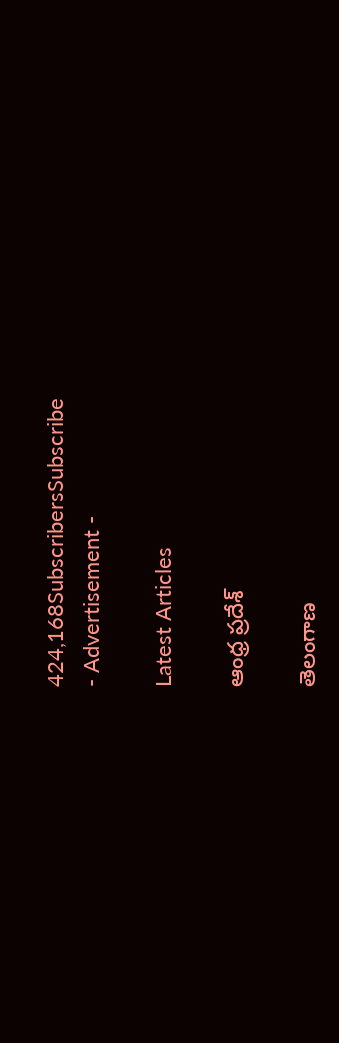424,168SubscribersSubscribe
- Advertisement -

Latest Articles

ఆంధ్ర ప్రదేశ్

తెలంగాణ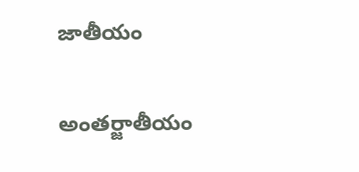జాతీయం

అంతర్జాతీయం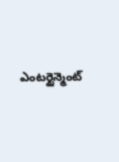ఎంటర్టైన్మెంట్